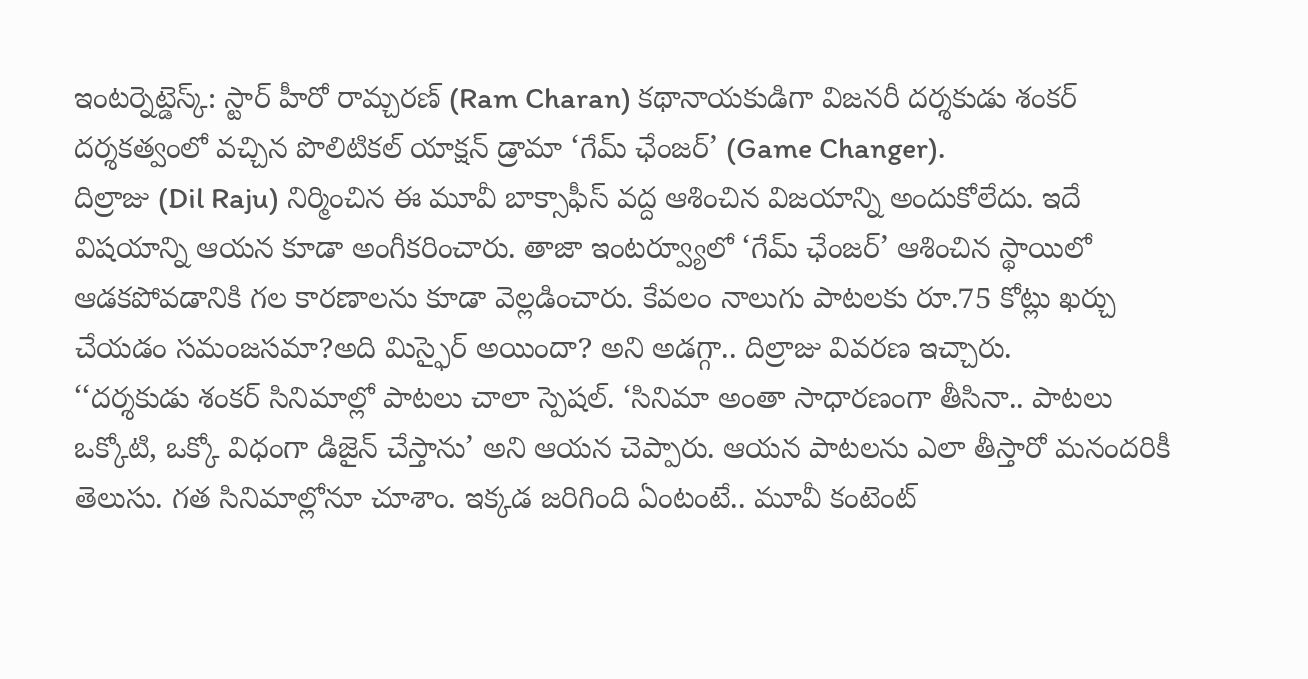ఇంటర్నెట్డెస్క్: స్టార్ హీరో రామ్చరణ్ (Ram Charan) కథానాయకుడిగా విజనరీ దర్శకుడు శంకర్ దర్శకత్వంలో వచ్చిన పొలిటికల్ యాక్షన్ డ్రామా ‘గేమ్ ఛేంజర్’ (Game Changer).
దిల్రాజు (Dil Raju) నిర్మించిన ఈ మూవీ బాక్సాఫీస్ వద్ద ఆశించిన విజయాన్ని అందుకోలేదు. ఇదే విషయాన్ని ఆయన కూడా అంగీకరించారు. తాజా ఇంటర్వ్యూలో ‘గేమ్ ఛేంజర్’ ఆశించిన స్థాయిలో ఆడకపోవడానికి గల కారణాలను కూడా వెల్లడించారు. కేవలం నాలుగు పాటలకు రూ.75 కోట్లు ఖర్చు చేయడం సమంజసమా?అది మిస్ఫైర్ అయిందా? అని అడగ్గా.. దిల్రాజు వివరణ ఇచ్చారు.
‘‘దర్శకుడు శంకర్ సినిమాల్లో పాటలు చాలా స్పెషల్. ‘సినిమా అంతా సాధారణంగా తీసినా.. పాటలు ఒక్కోటి, ఒక్కో విధంగా డిజైన్ చేస్తాను’ అని ఆయన చెప్పారు. ఆయన పాటలను ఎలా తీస్తారో మనందరికీ తెలుసు. గత సినిమాల్లోనూ చూశాం. ఇక్కడ జరిగింది ఏంటంటే.. మూవీ కంటెంట్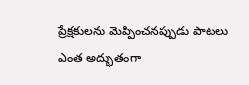ప్రేక్షకులను మెప్పించనప్పుడు పాటలు ఎంత అద్భుతంగా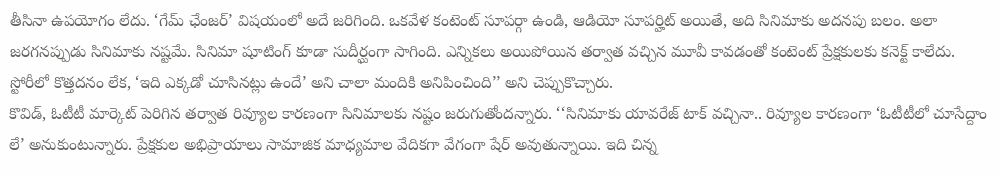తీసినా ఉపయోగం లేదు. ‘గేమ్ ఛేంజర్’ విషయంలో అదే జరిగింది. ఒకవేళ కంటెంట్ సూపర్గా ఉండి, ఆడియో సూపర్హిట్ అయితే, అది సినిమాకు అదనపు బలం. అలా జరగనప్పుడు సినిమాకు నష్టమే. సినిమా షూటింగ్ కూడా సుదీర్ఘంగా సాగింది. ఎన్నికలు అయిపోయిన తర్వాత వచ్చిన మూవీ కావడంతో కంటెంట్ ప్రేక్షకులకు కనెక్ట్ కాలేదు. స్టోరీలో కొత్తదనం లేక, ‘ఇది ఎక్కడో చూసినట్లు ఉందే’ అని చాలా మందికి అనిపించింది’’ అని చెప్పుకొచ్చారు.
కొవిడ్, ఓటీటీ మార్కెట్ పెరిగిన తర్వాత రివ్యూల కారణంగా సినిమాలకు నష్టం జరుగుతోందన్నారు. ‘‘సినిమాకు యావరేజ్ టాక్ వచ్చినా.. రివ్యూల కారణంగా ‘ఓటీటీలో చూసేద్దాం లే’ అనుకుంటున్నారు. ప్రేక్షకుల అభిప్రాయాలు సామాజిక మాధ్యమాల వేదికగా వేగంగా షేర్ అవుతున్నాయి. ఇది చిన్న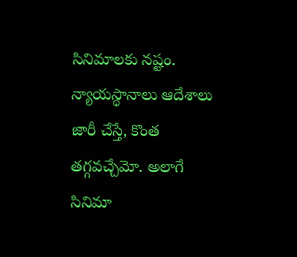సినిమాలకు నష్టం. న్యాయస్థానాలు ఆదేశాలు జారీ చేస్తే, కొంత తగ్గవచ్చేమో. అలాగే సినిమా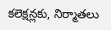కలెక్షన్లకు, నిర్మాతలు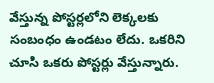వేస్తున్న పోస్టర్లలోని లెక్కలకు సంబంధం ఉండటం లేదు. ఒకరిని చూసి ఒకరు పోస్టర్లు వేస్తున్నారు.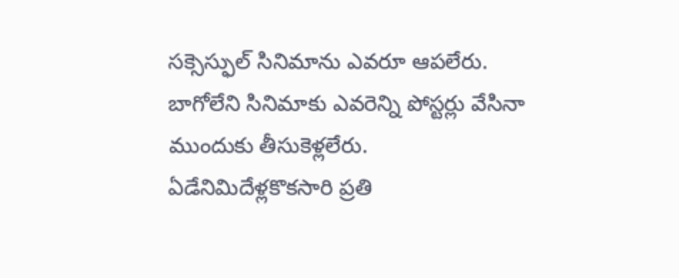సక్సెస్ఫుల్ సినిమాను ఎవరూ ఆపలేరు. బాగోలేని సినిమాకు ఎవరెన్ని పోస్టర్లు వేసినా ముందుకు తీసుకెళ్లలేరు. ఏడేనిమిదేళ్లకొకసారి ప్రతి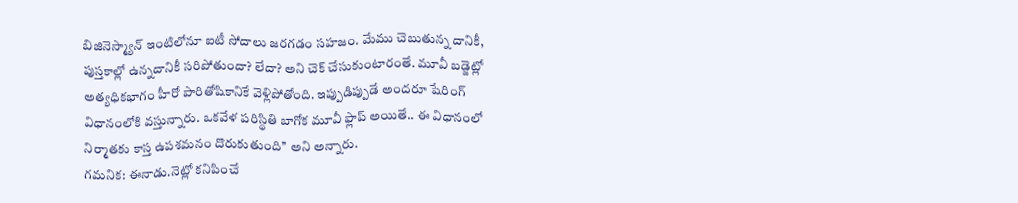బిజినెస్మ్యాన్ ఇంటిలోనూ ఐటీ సోదాలు జరగడం సహజం. మేము చెబుతున్న దానికీ, పుస్తకాల్లో ఉన్నదానికీ సరిపోతుందా? లేదా? అని చెక్ చేసుకుంటారంతే. మూవీ బడ్జెట్లో అత్యధికభాగం హీరో పారితోషికానికే వెళ్లిపోతోంది. ఇప్పుడిప్పుడే అందరూ షేరింగ్ విధానంలోకి వస్తున్నారు. ఒకవేళ పరిస్థితి బాగోక మూవీ ఫ్లాప్ అయితే.. ఈ విధానంలో నిర్మాతకు కాస్త ఉపశమనం దొరుకుతుంది’’ అని అన్నారు.
గమనిక: ఈనాడు.నెట్లో కనిపించే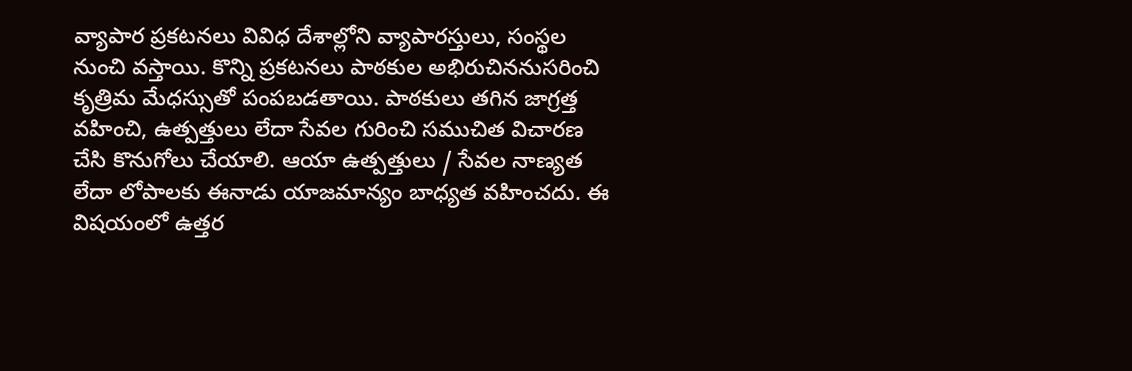వ్యాపార ప్రకటనలు వివిధ దేశాల్లోని వ్యాపారస్తులు, సంస్థల నుంచి వస్తాయి. కొన్ని ప్రకటనలు పాఠకుల అభిరుచిననుసరించి కృత్రిమ మేధస్సుతో పంపబడతాయి. పాఠకులు తగిన జాగ్రత్త వహించి, ఉత్పత్తులు లేదా సేవల గురించి సముచిత విచారణ చేసి కొనుగోలు చేయాలి. ఆయా ఉత్పత్తులు / సేవల నాణ్యత లేదా లోపాలకు ఈనాడు యాజమాన్యం బాధ్యత వహించదు. ఈ విషయంలో ఉత్తర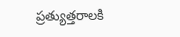ప్రత్యుత్తరాలకి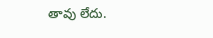తావు లేదు.